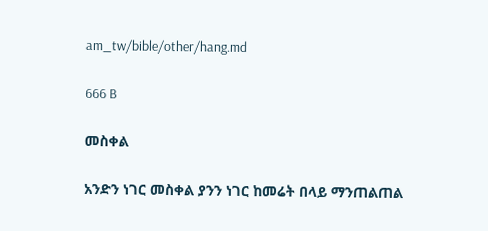am_tw/bible/other/hang.md

666 B

መስቀል

አንድን ነገር መስቀል ያንን ነገር ከመሬት በላይ ማንጠልጠል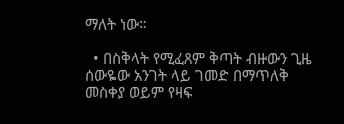ማለት ነው።

  • በስቅላት የሚፈጸም ቅጣት ብዙውን ጊዜ ሰውዬው አንገት ላይ ገመድ በማጥለቅ መስቀያ ወይም የዛፍ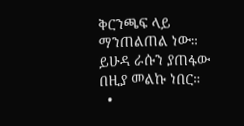ቅርንጫፍ ላይ ማንጠልጠል ነው። ይሁዳ ራሱን ያጠፋው በዚያ መልኩ ነበር።
  •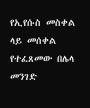የኢየሱስ መስቀል ላይ መሰቀል የተፈጸመው በሌላ መንገድ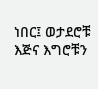ነበር፤ ወታደሮቹ እጅና እግሮቹን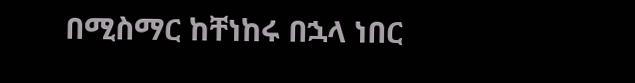በሚስማር ከቸነከሩ በኋላ ነበር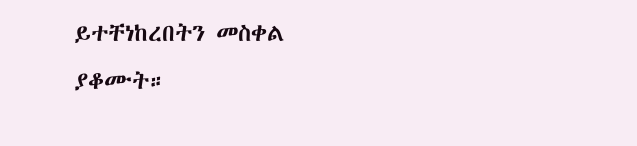ይተቸነከረበትን መስቀል ያቆሙት።